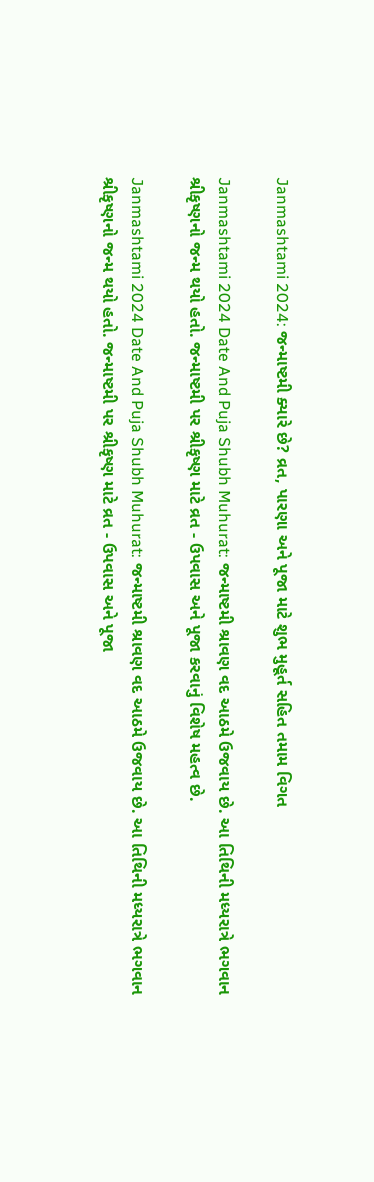Janmashtami 2024: જન્માષ્ટમી ક્યારે છે? વ્રત, પારણા અને પૂજા માટે શુભ મુહૂર્ત સહિત તમામ વિગત

Janmashtami 2024 Date And Puja Shubh Muhurat: જન્માષ્ટમી શ્રાવણ વદ આઠમે ઉજવાય છે. આ તિથિની મધ્યરાત્રે ભગવાન શ્રીકૃષ્ણનો જન્મ થયો હતો. જન્માષ્ટમી પર શ્રીકૃષ્ણ માટે વ્રત - ઉપવાસ અને પૂજા કરવાનું વિશેષ મહત્વ છે.

Janmashtami 2024 Date And Puja Shubh Muhurat: જન્માષ્ટમી શ્રાવણ વદ આઠમે ઉજવાય છે. આ તિથિની મધ્યરાત્રે ભગવાન શ્રીકૃષ્ણનો જન્મ થયો હતો. જન્માષ્ટમી પર શ્રીકૃષ્ણ માટે વ્રત - ઉપવાસ અને પૂજા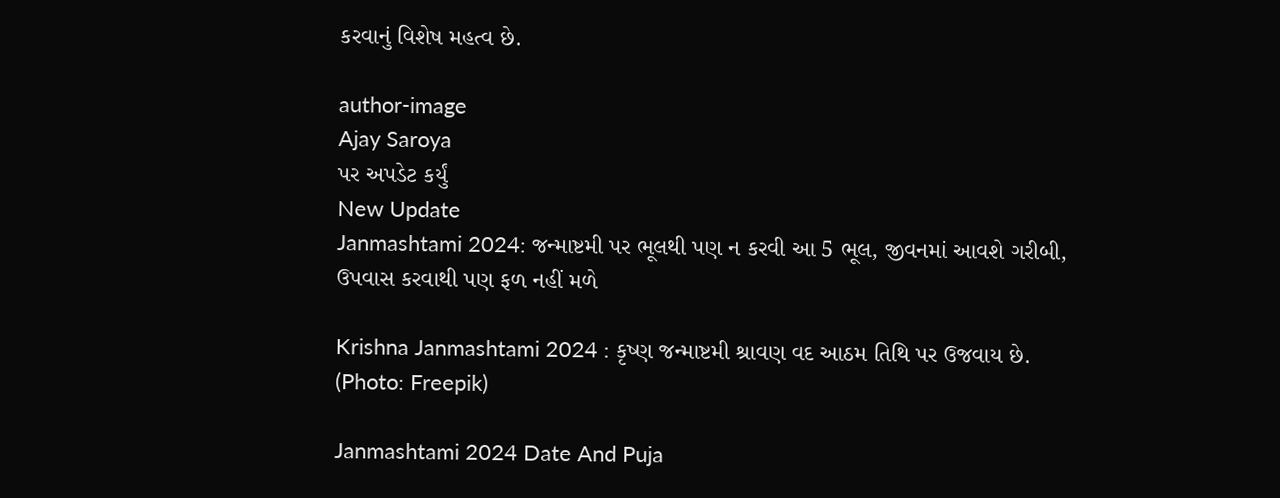કરવાનું વિશેષ મહત્વ છે.

author-image
Ajay Saroya
પર અપડેટ કર્યું
New Update
Janmashtami 2024: જન્માષ્ટમી પર ભૂલથી પણ ન કરવી આ 5 ભૂલ, જીવનમાં આવશે ગરીબી, ઉપવાસ કરવાથી પણ ફળ નહીં મળે

Krishna Janmashtami 2024 : કૃષ્ણ જન્માષ્ટમી શ્રાવણ વદ આઠમ તિથિ પર ઉજવાય છે. (Photo: Freepik)

Janmashtami 2024 Date And Puja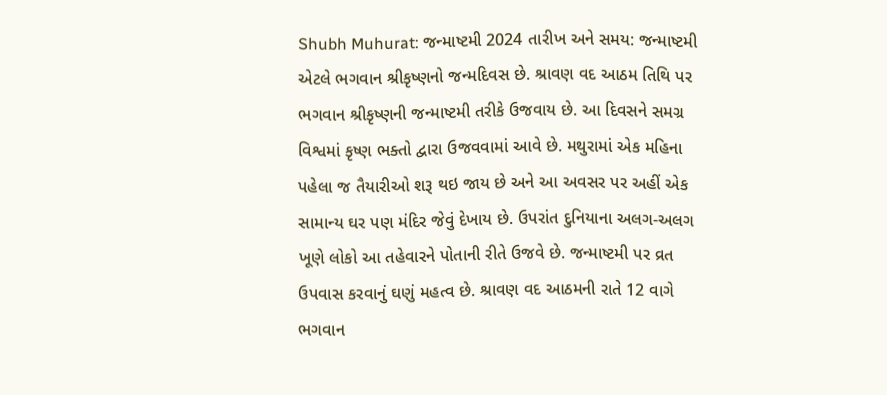Shubh Muhurat: જન્માષ્ટમી 2024 તારીખ અને સમય: જન્માષ્ટમી એટલે ભગવાન શ્રીકૃષ્ણનો જન્મદિવસ છે. શ્રાવણ વદ આઠમ તિથિ પર ભગવાન શ્રીકૃષ્ણની જન્માષ્ટમી તરીકે ઉજવાય છે. આ દિવસને સમગ્ર વિશ્વમાં કૃષ્ણ ભક્તો દ્વારા ઉજવવામાં આવે છે. મથુરામાં એક મહિના પહેલા જ તૈયારીઓ શરૂ થઇ જાય છે અને આ અવસર પર અહીં એક સામાન્ય ઘર પણ મંદિર જેવું દેખાય છે. ઉપરાંત દુનિયાના અલગ-અલગ ખૂણે લોકો આ તહેવારને પોતાની રીતે ઉજવે છે. જન્માષ્ટમી પર વ્રત ઉપવાસ કરવાનું ઘણું મહત્વ છે. શ્રાવણ વદ આઠમની રાતે 12 વાગે ભગવાન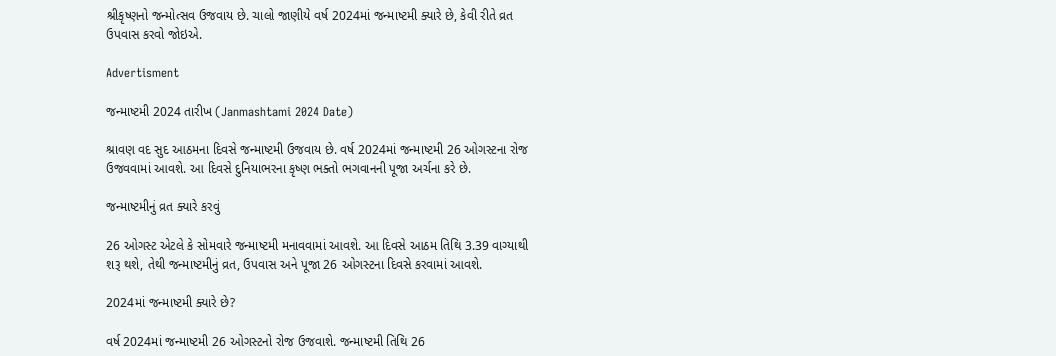શ્રીકૃષ્ણનો જન્મોત્સવ ઉજવાય છે. ચાલો જાણીયે વર્ષ 2024માં જન્માષ્ટમી ક્યારે છે, કેવી રીતે વ્રત ઉપવાસ કરવો જોઇએ.

Advertisment

જન્માષ્ટમી 2024 તારીખ (Janmashtami 2024 Date)

શ્રાવણ વદ સુદ આઠમના દિવસે જન્માષ્ટમી ઉજવાય છે. વર્ષ 2024માં જન્માષ્ટમી 26 ઓગસ્ટના રોજ ઉજવવામાં આવશે. આ દિવસે દુનિયાભરના કૃષ્ણ ભક્તો ભગવાનની પૂજા અર્ચના કરે છે.

જન્માષ્ટમીનું વ્રત ક્યારે કરવું

26 ઓગસ્ટ એટલે કે સોમવારે જન્માષ્ટમી મનાવવામાં આવશે. આ દિવસે આઠમ તિથિ 3.39 વાગ્યાથી શરૂ થશે, તેથી જન્માષ્ટમીનું વ્રત, ઉપવાસ અને પૂજા 26 ઓગસ્ટના દિવસે કરવામાં આવશે.

2024માં જન્માષ્ટમી ક્યારે છે?

વર્ષ 2024માં જન્માષ્ટમી 26 ઓગસ્ટનો રોજ ઉજવાશે. જન્માષ્ટમી તિથિ 26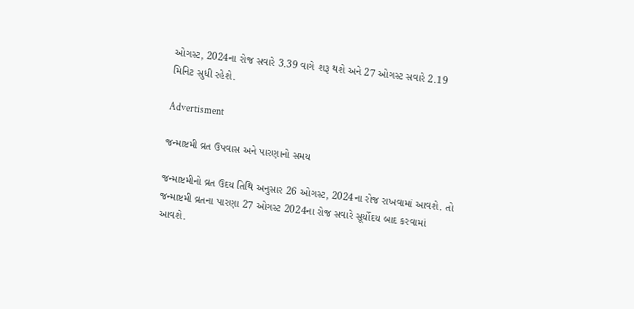ઓગસ્ટ, 2024ના રોજ સવારે 3.39 વાગે શરૂ થશે અને 27 ઓગસ્ટ સવારે 2.19 મિનિટ સુધી રહેશે.

Advertisment

જન્માષ્ટમી વ્રત ઉપવાસ અને પારણાનો સમય

જન્માષ્ટમીનો વ્રત ઉદય તિથિ અનુસાર 26 ઓગસ્ટ, 2024ના રોજ રાખવામાં આવશે. તો જન્માષ્ટમી વ્રતના પારણા 27 ઓગસ્ટ 2024ના રોજ સવારે સૂર્યોદય બાદ કરવામાં આવશે.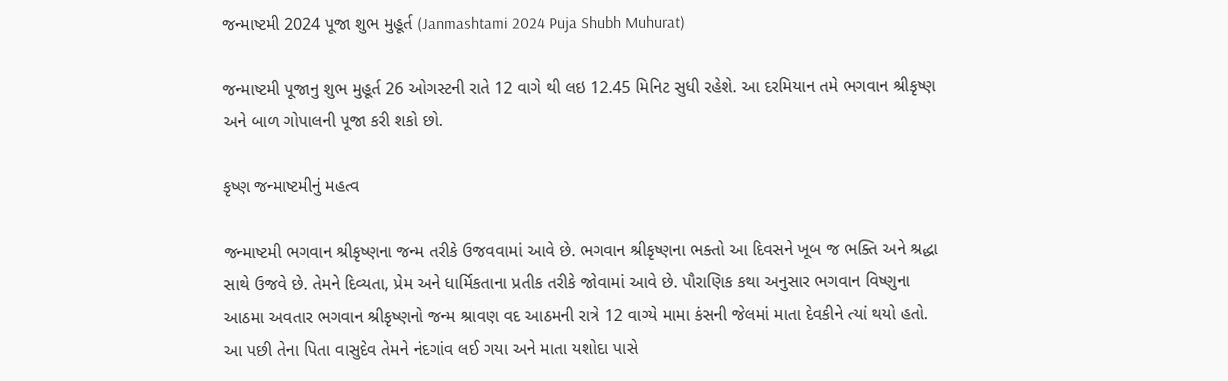જન્માષ્ટમી 2024 પૂજા શુભ મુહૂર્ત (Janmashtami 2024 Puja Shubh Muhurat)

જન્માષ્ટમી પૂજાનુ શુભ મુહૂર્ત 26 ઓગસ્ટની રાતે 12 વાગે થી લઇ 12.45 મિનિટ સુધી રહેશે. આ દરમિયાન તમે ભગવાન શ્રીકૃષ્ણ અને બાળ ગોપાલની પૂજા કરી શકો છો.

કૃષ્ણ જન્માષ્ટમીનું મહત્વ

જન્માષ્ટમી ભગવાન શ્રીકૃષ્ણના જન્મ તરીકે ઉજવવામાં આવે છે. ભગવાન શ્રીકૃષ્ણના ભક્તો આ દિવસને ખૂબ જ ભક્તિ અને શ્રદ્ધા સાથે ઉજવે છે. તેમને દિવ્યતા, પ્રેમ અને ધાર્મિકતાના પ્રતીક તરીકે જોવામાં આવે છે. પૌરાણિક કથા અનુસાર ભગવાન વિષ્ણુના આઠમા અવતાર ભગવાન શ્રીકૃષ્ણનો જન્મ શ્રાવણ વદ આઠમની રાત્રે 12 વાગ્યે મામા કંસની જેલમાં માતા દેવકીને ત્યાં થયો હતો. આ પછી તેના પિતા વાસુદેવ તેમને નંદગાંવ લઈ ગયા અને માતા યશોદા પાસે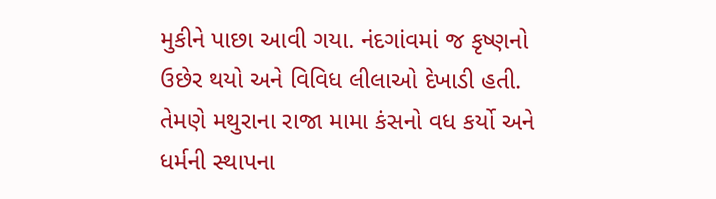મુકીને પાછા આવી ગયા. નંદગાંવમાં જ કૃષ્ણનો ઉછેર થયો અને વિવિધ લીલાઓ દેખાડી હતી. તેમણે મથુરાના રાજા મામા કંસનો વધ કર્યો અને ધર્મની સ્થાપના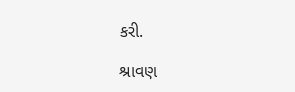કરી.

શ્રાવણ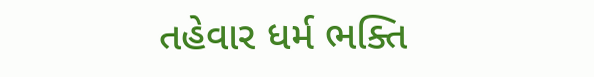તહેવાર ધર્મ ભક્તિ